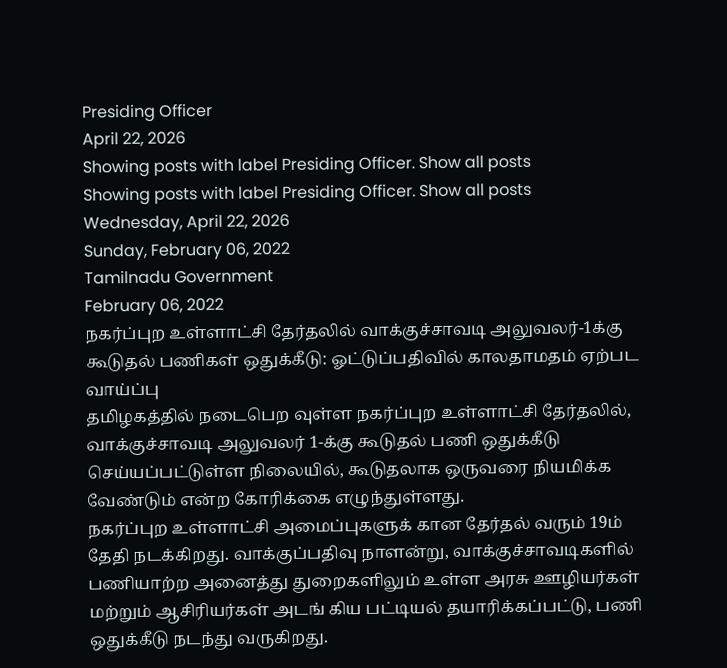Presiding Officer
April 22, 2026
Showing posts with label Presiding Officer. Show all posts
Showing posts with label Presiding Officer. Show all posts
Wednesday, April 22, 2026
Sunday, February 06, 2022
Tamilnadu Government
February 06, 2022
நகர்ப்புற உள்ளாட்சி தேர்தலில் வாக்குச்சாவடி அலுவலர்-1க்கு கூடுதல் பணிகள் ஒதுக்கீடு: ஓட்டுப்பதிவில் காலதாமதம் ஏற்பட வாய்ப்பு
தமிழகத்தில் நடைபெற வுள்ள நகர்ப்புற உள்ளாட்சி தேர்தலில், வாக்குச்சாவடி அலுவலர் 1-க்கு கூடுதல் பணி ஒதுக்கீடு செய்யப்பட்டுள்ள நிலையில், கூடுதலாக ஒருவரை நியமிக்க வேண்டும் என்ற கோரிக்கை எழுந்துள்ளது.
நகர்ப்புற உள்ளாட்சி அமைப்புகளுக் கான தேர்தல் வரும் 19ம் தேதி நடக்கிறது. வாக்குப்பதிவு நாளன்று, வாக்குச்சாவடிகளில் பணியாற்ற அனைத்து துறைகளிலும் உள்ள அரசு ஊழியர்கள் மற்றும் ஆசிரியர்கள் அடங் கிய பட்டியல் தயாரிக்கப்பட்டு, பணி ஒதுக்கீடு நடந்து வருகிறது.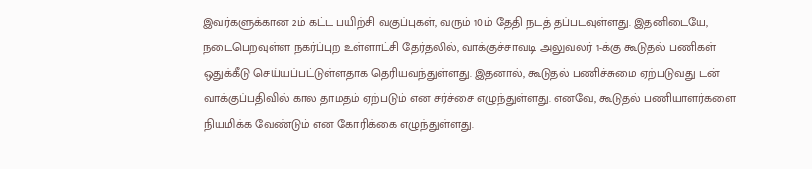இவர்களுக்கான 2ம் கட்ட பயிற்சி வகுப்புகள், வரும் 10ம் தேதி நடத் தப்படவுள்ளது. இதனிடையே, நடைபெறவுள்ள நகர்ப்புற உள்ளாட்சி தேர்தலில், வாக்குச்சாவடி அலுவலர் 1-க்கு கூடுதல் பணிகள் ஒதுக்கீடு செய்யப்பட்டுள்ளதாக தெரியவந்துள்ளது. இதனால், கூடுதல் பணிச்சுமை ஏற்படுவது டன் வாக்குப்பதிவில் கால தாமதம் ஏற்படும் என சர்ச்சை எழுந்துள்ளது. எனவே, கூடுதல் பணியாளர்களை நியமிக்க வேண்டும் என கோரிக்கை எழுந்துள்ளது.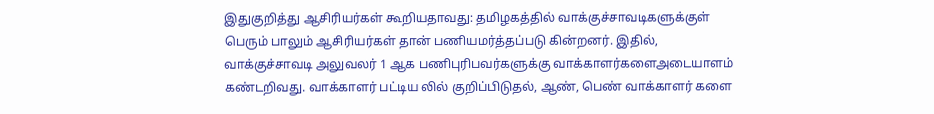இதுகுறித்து ஆசிரியர்கள் கூறியதாவது: தமிழகத்தில் வாக்குச்சாவடிகளுக்குள் பெரும் பாலும் ஆசிரியர்கள் தான் பணியமர்த்தப்படு கின்றனர். இதில், வாக்குச்சாவடி அலுவலர் 1 ஆக பணிபுரிபவர்களுக்கு வாக்காளர்களைஅடையாளம் கண்டறிவது. வாக்காளர் பட்டிய லில் குறிப்பிடுதல், ஆண், பெண் வாக்காளர் களை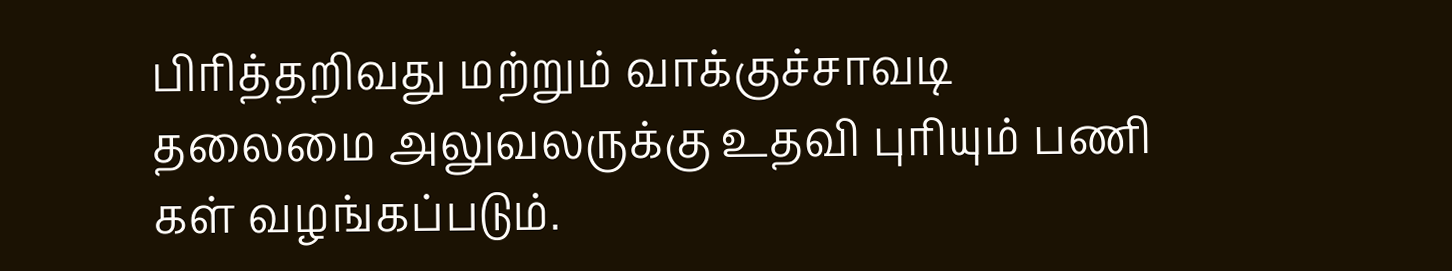பிரித்தறிவது மற்றும் வாக்குச்சாவடி தலைமை அலுவலருக்கு உதவி புரியும் பணி கள் வழங்கப்படும்.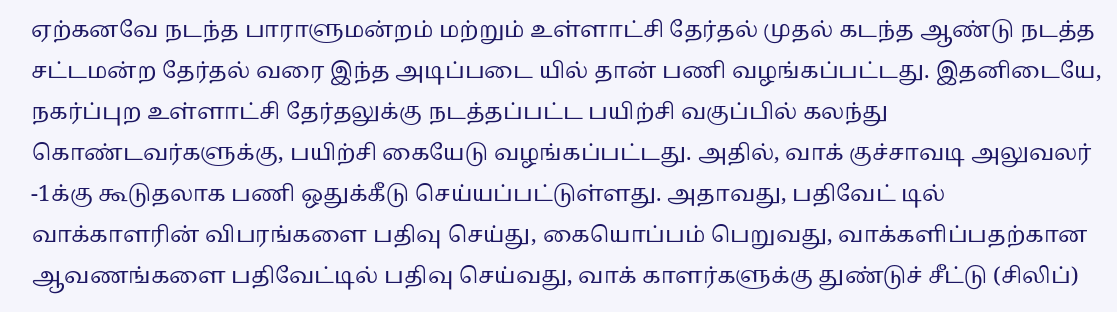ஏற்கனவே நடந்த பாராளுமன்றம் மற்றும் உள்ளாட்சி தேர்தல் முதல் கடந்த ஆண்டு நடத்த சட்டமன்ற தேர்தல் வரை இந்த அடிப்படை யில் தான் பணி வழங்கப்பட்டது. இதனிடையே, நகர்ப்புற உள்ளாட்சி தேர்தலுக்கு நடத்தப்பட்ட பயிற்சி வகுப்பில் கலந்து கொண்டவர்களுக்கு, பயிற்சி கையேடு வழங்கப்பட்டது. அதில், வாக் குச்சாவடி அலுவலர் -1க்கு கூடுதலாக பணி ஒதுக்கீடு செய்யப்பட்டுள்ளது. அதாவது, பதிவேட் டில் வாக்காளரின் விபரங்களை பதிவு செய்து, கையொப்பம் பெறுவது, வாக்களிப்பதற்கான ஆவணங்களை பதிவேட்டில் பதிவு செய்வது, வாக் காளர்களுக்கு துண்டுச் சீட்டு (சிலிப்)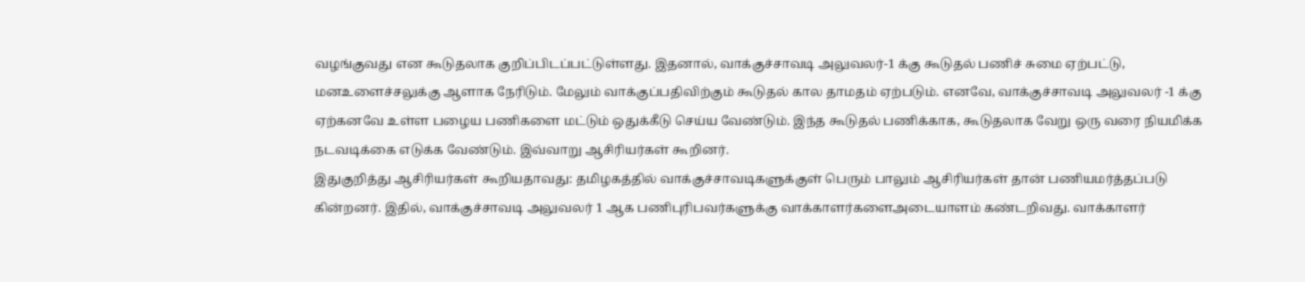வழங்குவது என கூடுதலாக குறிப்பிடப்பட்டுள்ளது. இதனால், வாக்குச்சாவடி அலுவலர்-1 க்கு கூடுதல் பணிச் சுமை ஏற்பட்டு, மனஉளைச்சலுக்கு ஆளாக நேரிடும். மேலும் வாக்குப்பதிவிற்கும் கூடுதல் கால தாமதம் ஏற்படும். எனவே, வாக்குச்சாவடி அலுவலர் -1 க்கு ஏற்கனவே உள்ள பழைய பணிகளை மட்டும் ஒதுக்கீடு செய்ய வேண்டும். இந்த கூடுதல் பணிக்காக, கூடுதலாக வேறு ஒரு வரை நியமிக்க நடவடிக்கை எடுக்க வேண்டும். இவ்வாறு ஆசிரியர்கள் கூறினர்.
இதுகுறித்து ஆசிரியர்கள் கூறியதாவது: தமிழகத்தில் வாக்குச்சாவடிகளுக்குள் பெரும் பாலும் ஆசிரியர்கள் தான் பணியமர்த்தப்படு கின்றனர். இதில், வாக்குச்சாவடி அலுவலர் 1 ஆக பணிபுரிபவர்களுக்கு வாக்காளர்களைஅடையாளம் கண்டறிவது. வாக்காளர்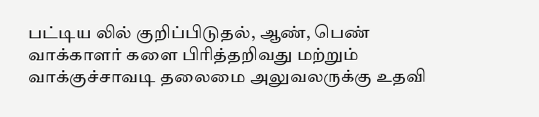பட்டிய லில் குறிப்பிடுதல், ஆண், பெண் வாக்காளர் களை பிரித்தறிவது மற்றும் வாக்குச்சாவடி தலைமை அலுவலருக்கு உதவி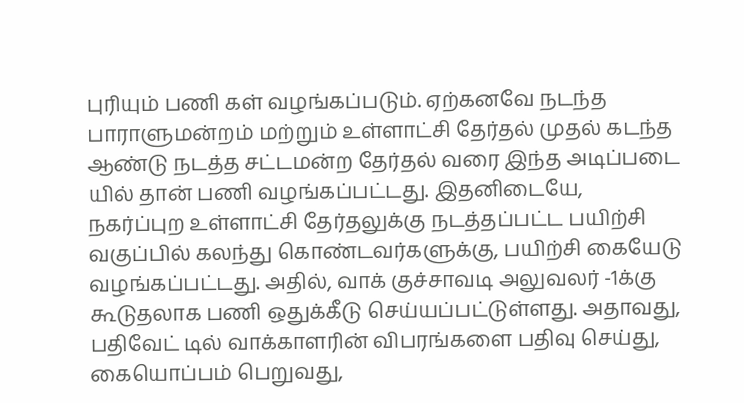புரியும் பணி கள் வழங்கப்படும். ஏற்கனவே நடந்த பாராளுமன்றம் மற்றும் உள்ளாட்சி தேர்தல் முதல் கடந்த ஆண்டு நடத்த சட்டமன்ற தேர்தல் வரை இந்த அடிப்படை யில் தான் பணி வழங்கப்பட்டது. இதனிடையே, நகர்ப்புற உள்ளாட்சி தேர்தலுக்கு நடத்தப்பட்ட பயிற்சி வகுப்பில் கலந்து கொண்டவர்களுக்கு, பயிற்சி கையேடு வழங்கப்பட்டது. அதில், வாக் குச்சாவடி அலுவலர் -1க்கு கூடுதலாக பணி ஒதுக்கீடு செய்யப்பட்டுள்ளது. அதாவது, பதிவேட் டில் வாக்காளரின் விபரங்களை பதிவு செய்து, கையொப்பம் பெறுவது,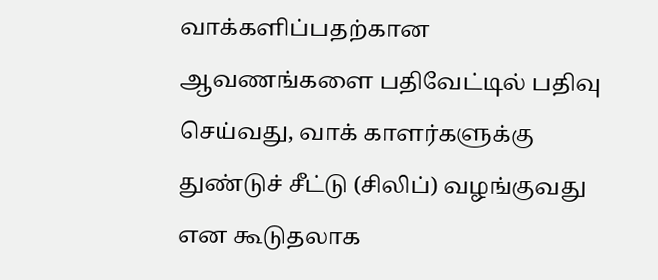வாக்களிப்பதற்கான ஆவணங்களை பதிவேட்டில் பதிவு செய்வது, வாக் காளர்களுக்கு துண்டுச் சீட்டு (சிலிப்) வழங்குவது என கூடுதலாக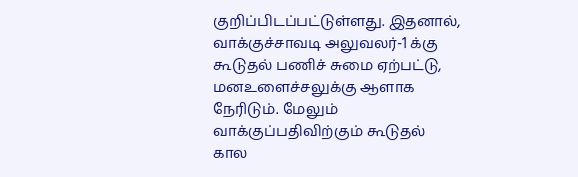குறிப்பிடப்பட்டுள்ளது. இதனால், வாக்குச்சாவடி அலுவலர்-1 க்கு கூடுதல் பணிச் சுமை ஏற்பட்டு, மனஉளைச்சலுக்கு ஆளாக நேரிடும். மேலும் வாக்குப்பதிவிற்கும் கூடுதல் கால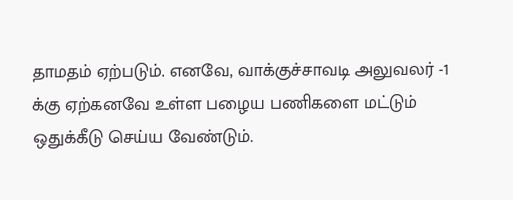தாமதம் ஏற்படும். எனவே, வாக்குச்சாவடி அலுவலர் -1 க்கு ஏற்கனவே உள்ள பழைய பணிகளை மட்டும் ஒதுக்கீடு செய்ய வேண்டும்.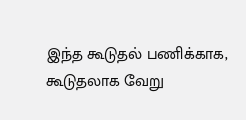இந்த கூடுதல் பணிக்காக, கூடுதலாக வேறு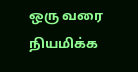ஒரு வரை நியமிக்க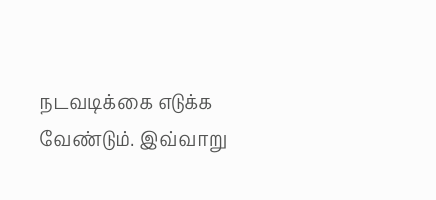நடவடிக்கை எடுக்க வேண்டும். இவ்வாறு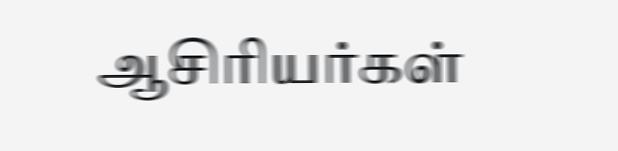ஆசிரியர்கள்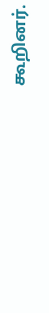கூறினர்.